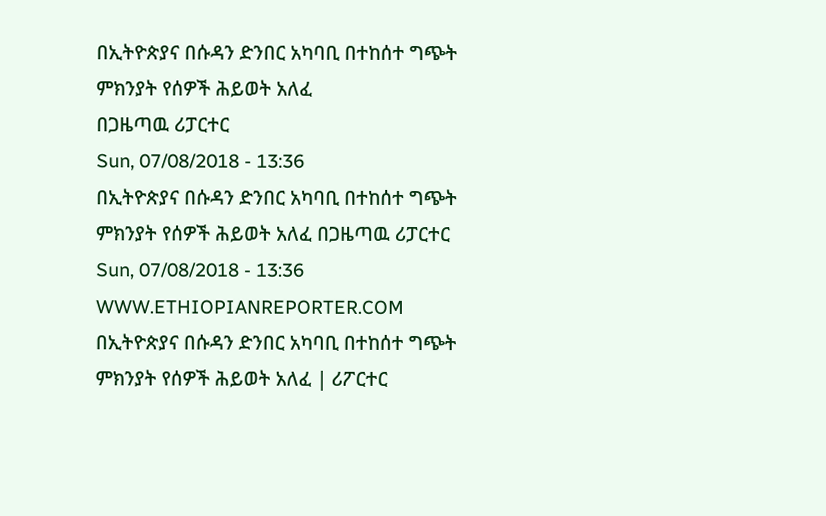በኢትዮጵያና በሱዳን ድንበር አካባቢ በተከሰተ ግጭት ምክንያት የሰዎች ሕይወት አለፈ
በጋዜጣዉ ሪፓርተር
Sun, 07/08/2018 - 13:36
በኢትዮጵያና በሱዳን ድንበር አካባቢ በተከሰተ ግጭት ምክንያት የሰዎች ሕይወት አለፈ በጋዜጣዉ ሪፓርተር Sun, 07/08/2018 - 13:36
WWW.ETHIOPIANREPORTER.COM
በኢትዮጵያና በሱዳን ድንበር አካባቢ በተከሰተ ግጭት ምክንያት የሰዎች ሕይወት አለፈ | ሪፖርተር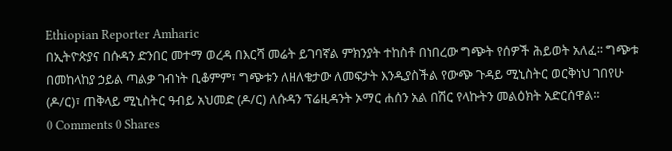Ethiopian Reporter Amharic
በኢትዮጵያና በሱዳን ድንበር መተማ ወረዳ በእርሻ መሬት ይገባኛል ምክንያት ተከስቶ በነበረው ግጭት የሰዎች ሕይወት አለፈ፡፡ ግጭቱ በመከላከያ ኃይል ጣልቃ ገብነት ቢቆምም፣ ግጭቱን ለዘለቄታው ለመፍታት እንዲያስችል የውጭ ጉዳይ ሚኒስትር ወርቅነህ ገበየሁ (ዶ/ር)፣ ጠቅላይ ሚኒስትር ዓብይ አህመድ (ዶ/ር) ለሱዳን ፕሬዚዳንት ኦማር ሐሰን አል በሽር የላኩትን መልዕክት አድርሰዋል፡፡
0 Comments 0 Shares